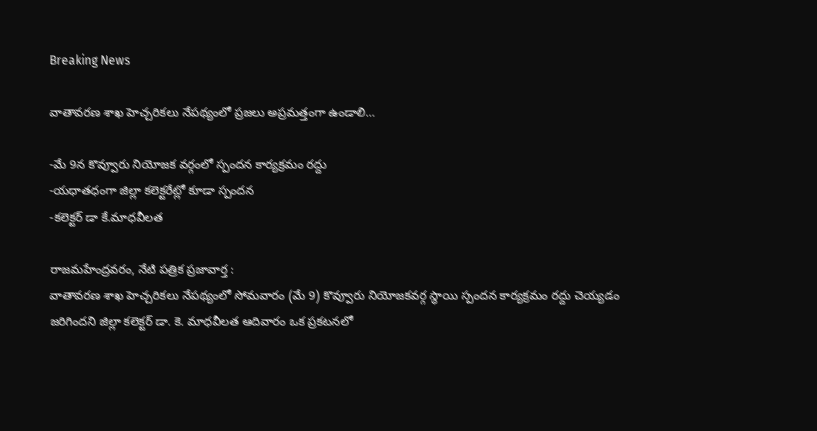Breaking News

వాతావరణ శాఖ హెచ్చరికలు నేపథ్యంలో ప్రజలు అప్రమత్తంగా ఉండాలి…

-మే 9న కొవ్వూరు నియోజక వర్గంలో స్పందన కార్యక్రమం రద్దు
-యధాతధంగా జిల్లా కలెక్టరేట్లో కూడా స్పందన
-కలెక్టర్ డా కే.మాధవీలత

రాజమహేంద్రవరం, నేటి పత్రిక ప్రజావార్త :
వాతావరణ శాఖ హెచ్చరికలు నేపథ్యంలో సోమవారం (మే 9) కొవ్వూరు నియోజకవర్గ స్థాయి స్పందన కార్యక్రమం రద్దు చెయ్యడం జరిగిందని జిల్లా కలెక్టర్ డా. కె. మాధవీలత ఆదివారం ఒక ప్రకటనలో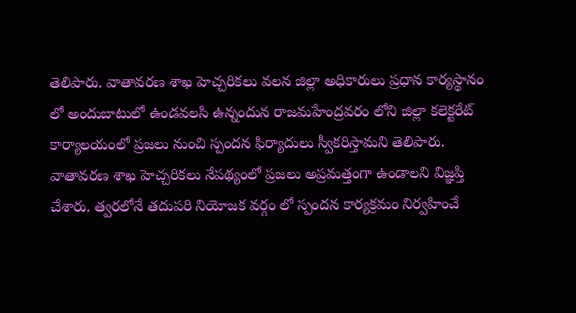తెలిపారు. వాతావరణ శాఖ హెచ్చరికలు వలన జిల్లా అధికారులు ప్రధాన కార్యస్థానం లో అందుబాటులో ఉండవలసి ఉన్నందున రాజమహేంద్రవరం లోని జిల్లా కలెక్టరేట్ కార్యాలయంలో ప్రజలు నుంచి స్పందన ఫిర్యాదులు స్వీకరిస్తామని తెలిపారు. వాతావరణ శాఖ హెచ్చరికలు నేపథ్యంలో ప్రజలు అప్రమత్తంగా ఉండాలని విజ్ఞప్తి చేశారు. త్వరలోనే తదుపరి నియోజక వర్గం లో స్పందన కార్యక్రమం నిర్వహించే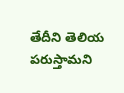తేదీని తెలియ పరుస్తామని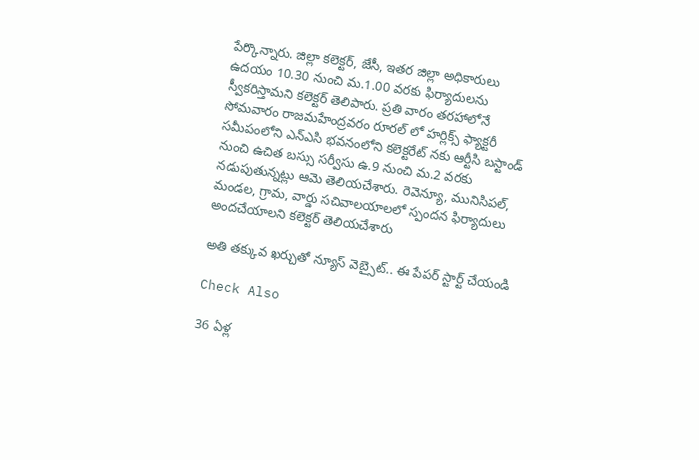పేర్కొన్నారు. జిల్లా కలెక్టర్, జేసీ, ఇతర జిల్లా అధికారులు ఉదయం 10.30 నుంచి మ.1.00 వరకు ఫిర్యాదులను స్వీకరిస్తామని కలెక్టర్ తెలిపారు. ప్రతి వారం తరహాలోనే సోమవారం రాజమహేంద్రవరం రూరల్ లో హర్లిక్స్ ఫ్యాక్టరీ సమీపంలోని ఎన్ఎసి భవనంలోని కలెక్టరేట్ నకు ఆర్టీసి బస్టాండ్ నుంచి ఉచిత బస్సు సర్వీసు ఉ.9 నుంచి మ.2 వరకు నడుపుతున్నట్లు ఆమె తెలియచేశారు. రెవెన్యూ, మునిసిపల్, మండల, గ్రామ, వార్డు సచివాలయాలలో స్పందన ఫిర్యాదులు అందచేయాలని కలెక్టర్ తెలియచేశారు

అతి తక్కువ ఖర్చుతో న్యూస్ వెబ్సైట్.. ఈ పేపర్ స్టార్ట్ చేయండి

Check Also

36 ఏళ్ల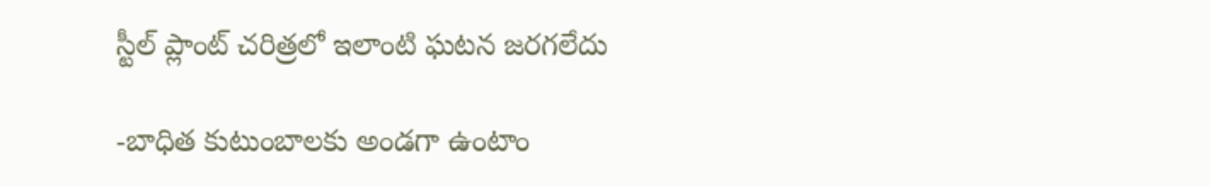స్టీల్ ప్లాంట్ చరిత్రలో ఇలాంటి ఘటన జరగలేదు

-బాధిత కుటుంబాలకు అండగా ఉంటాం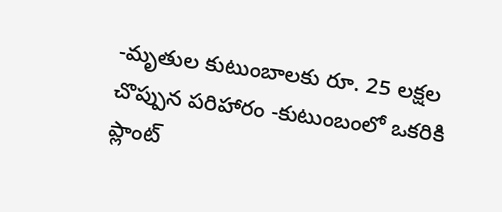-మృతుల కుటుంబాలకు రూ. 25 లక్షల చొప్పున పరిహారం -కుటుంబంలో ఒకరికి ప్లాంట్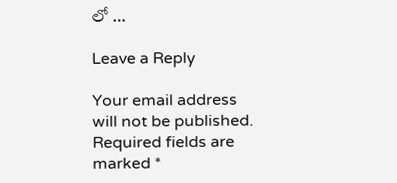లో …

Leave a Reply

Your email address will not be published. Required fields are marked *